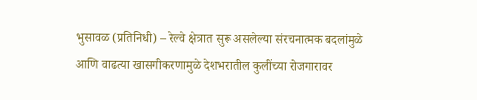भुसावळ (प्रतिनिधी) – रेल्वे क्षेत्रात सुरू असलेल्या संरचनात्मक बदलांमुळे आणि वाढत्या खासगीकरणामुळे देशभरातील कुलींच्या रोजगारावर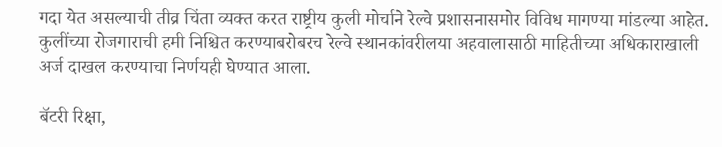गदा येत असल्याची तीव्र चिंता व्यक्त करत राष्ट्रीय कुली मोर्चाने रेल्वे प्रशासनासमोर विविध मागण्या मांडल्या आहेत. कुलींच्या रोजगाराची हमी निश्चित करण्याबरोबरच रेल्वे स्थानकांवरीलया अहवालासाठी माहितीच्या अधिकाराखाली अर्ज दाखल करण्याचा निर्णयही घेण्यात आला.

बॅटरी रिक्षा,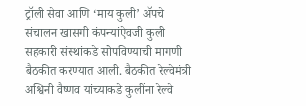ट्रॉली सेवा आणि ‘माय कुली’ ॲपचे संचालन खासगी कंपन्यांऐवजी कुली सहकारी संस्थांकडे सोपविण्याची मागणी बैठकीत करण्यात आली. बैठकीत रेल्वेमंत्री अश्विनी वैष्णव यांच्याकडे कुलींना रेल्वे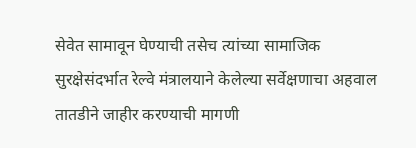सेवेत सामावून घेण्याची तसेच त्यांच्या सामाजिक सुरक्षेसंदर्भात रेल्वे मंत्रालयाने केलेल्या सर्वेक्षणाचा अहवाल तातडीने जाहीर करण्याची मागणी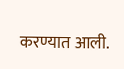करण्यात आली.